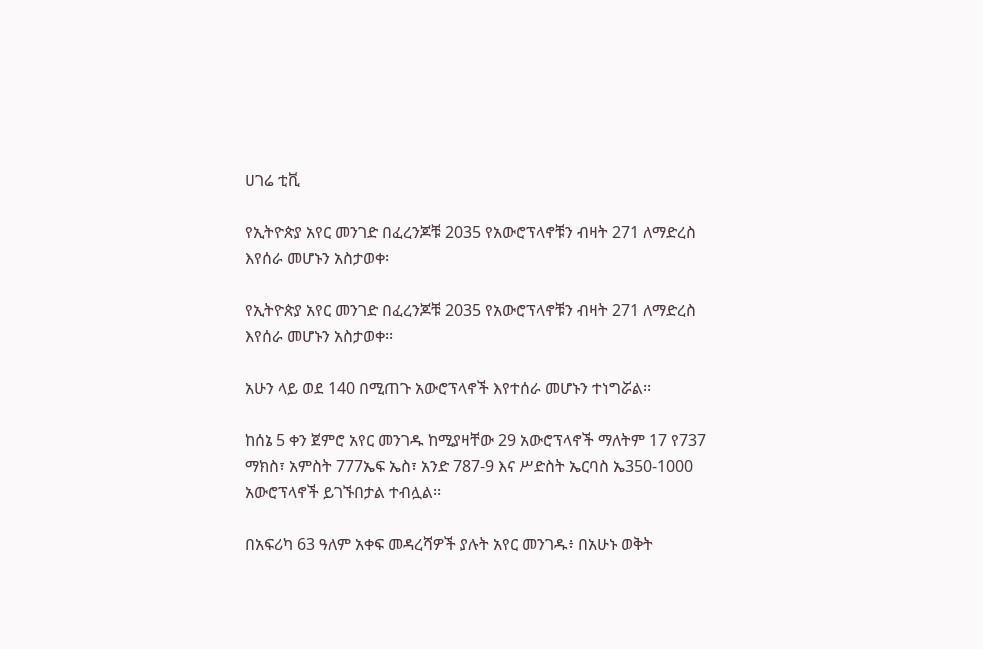ሀገሬ ቲቪ

የኢትዮጵያ አየር መንገድ በፈረንጆቹ 2035 የአውሮፕላኖቹን ብዛት 271 ለማድረስ እየሰራ መሆኑን አስታወቀ፡

የኢትዮጵያ አየር መንገድ በፈረንጆቹ 2035 የአውሮፕላኖቹን ብዛት 271 ለማድረስ እየሰራ መሆኑን አስታወቀ፡፡

አሁን ላይ ወደ 140 በሚጠጉ አውሮፕላኖች እየተሰራ መሆኑን ተነግሯል፡፡

ከሰኔ 5 ቀን ጀምሮ አየር መንገዱ ከሚያዛቸው 29 አውሮፕላኖች ማለትም 17 የ737 ማክስ፣ አምስት 777ኤፍ ኤስ፣ አንድ 787-9 እና ሥድስት ኤርባስ ኤ350-1000 አውሮፕላኖች ይገኙበታል ተብሏል፡፡

በአፍሪካ 63 ዓለም አቀፍ መዳረሻዎች ያሉት አየር መንገዱ፥ በአሁኑ ወቅት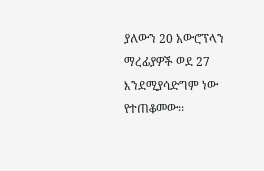ያለውን 20 አውሮፕላን ማረፊያዎች ወደ 27 እንደሚያሳድግም ነው የተጠቆመው፡፡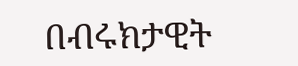በብሩክታዊት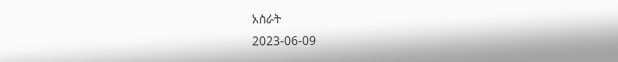አስራት
2023-06-09